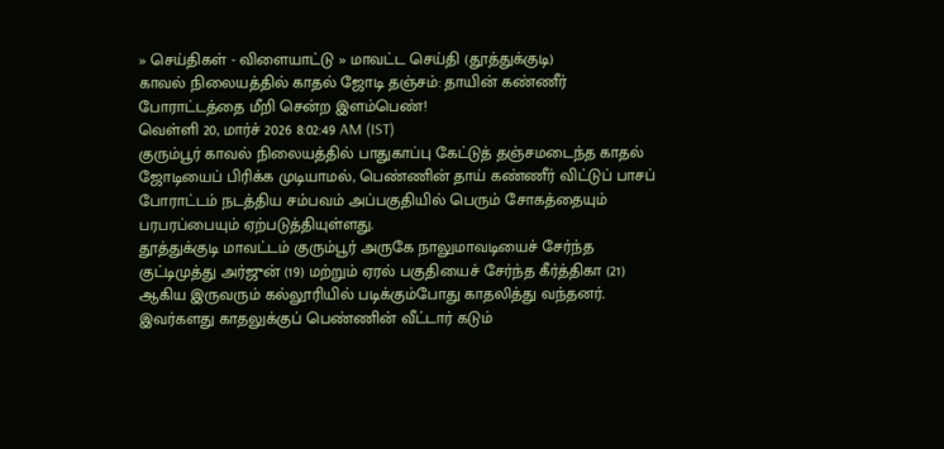» செய்திகள் - விளையாட்டு » மாவட்ட செய்தி (தூத்துக்குடி)
காவல் நிலையத்தில் காதல் ஜோடி தஞ்சம்: தாயின் கண்ணீர் போராட்டத்தை மீறி சென்ற இளம்பெண்!
வெள்ளி 20, மார்ச் 2026 8:02:49 AM (IST)
குரும்பூர் காவல் நிலையத்தில் பாதுகாப்பு கேட்டுத் தஞ்சமடைந்த காதல் ஜோடியைப் பிரிக்க முடியாமல், பெண்ணின் தாய் கண்ணீர் விட்டுப் பாசப் போராட்டம் நடத்திய சம்பவம் அப்பகுதியில் பெரும் சோகத்தையும் பரபரப்பையும் ஏற்படுத்தியுள்ளது.
தூத்துக்குடி மாவட்டம் குரும்பூர் அருகே நாலுமாவடியைச் சேர்ந்த குட்டிமுத்து அர்ஜுன் (19) மற்றும் ஏரல் பகுதியைச் சேர்ந்த கீர்த்திகா (21) ஆகிய இருவரும் கல்லூரியில் படிக்கும்போது காதலித்து வந்தனர். இவர்களது காதலுக்குப் பெண்ணின் வீட்டார் கடும்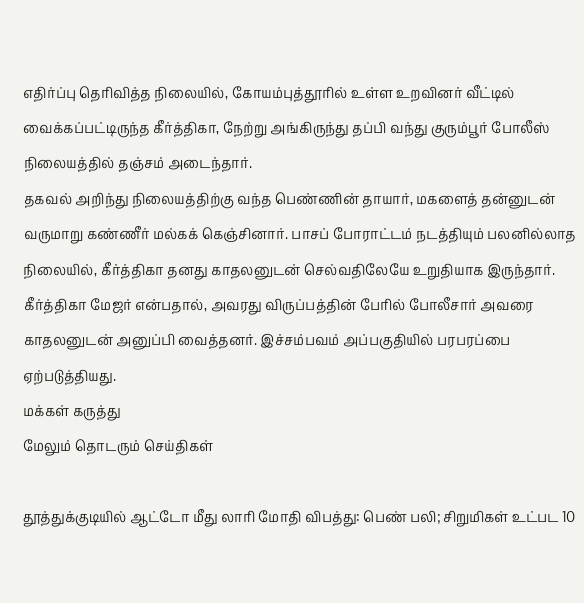எதிர்ப்பு தெரிவித்த நிலையில், கோயம்புத்தூரில் உள்ள உறவினர் வீட்டில் வைக்கப்பட்டிருந்த கீர்த்திகா, நேற்று அங்கிருந்து தப்பி வந்து குரும்பூர் போலீஸ் நிலையத்தில் தஞ்சம் அடைந்தார்.
தகவல் அறிந்து நிலையத்திற்கு வந்த பெண்ணின் தாயார், மகளைத் தன்னுடன் வருமாறு கண்ணீர் மல்கக் கெஞ்சினார். பாசப் போராட்டம் நடத்தியும் பலனில்லாத நிலையில், கீர்த்திகா தனது காதலனுடன் செல்வதிலேயே உறுதியாக இருந்தார். கீர்த்திகா மேஜர் என்பதால், அவரது விருப்பத்தின் பேரில் போலீசார் அவரை காதலனுடன் அனுப்பி வைத்தனர். இச்சம்பவம் அப்பகுதியில் பரபரப்பை ஏற்படுத்தியது.
மக்கள் கருத்து
மேலும் தொடரும் செய்திகள்

தூத்துக்குடியில் ஆட்டோ மீது லாரி மோதி விபத்து: பெண் பலி; சிறுமிகள் உட்பட 10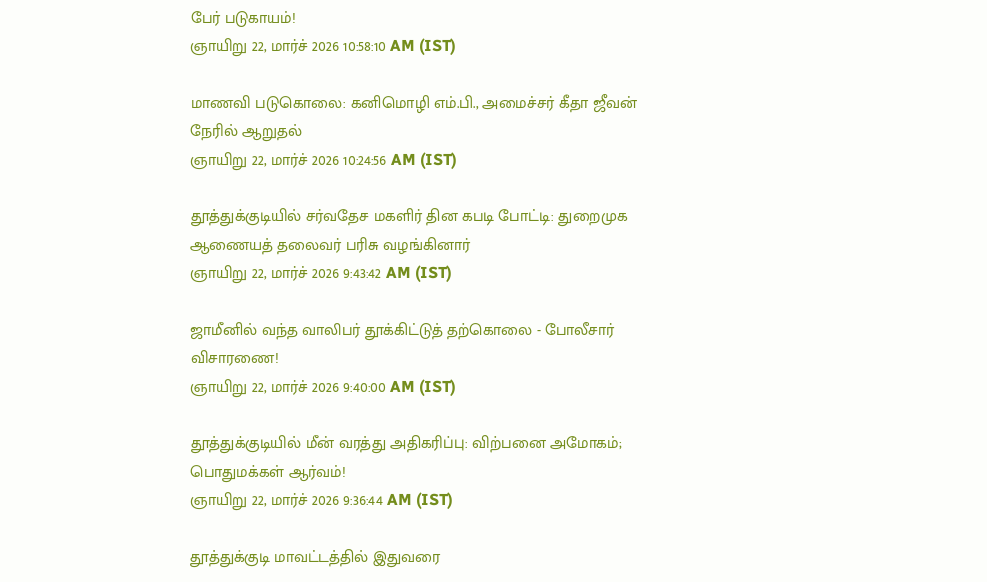பேர் படுகாயம்!
ஞாயிறு 22, மார்ச் 2026 10:58:10 AM (IST)

மாணவி படுகொலை: கனிமொழி எம்.பி., அமைச்சர் கீதா ஜீவன் நேரில் ஆறுதல்
ஞாயிறு 22, மார்ச் 2026 10:24:56 AM (IST)

தூத்துக்குடியில் சர்வதேச மகளிர் தின கபடி போட்டி: துறைமுக ஆணையத் தலைவர் பரிசு வழங்கினார்
ஞாயிறு 22, மார்ச் 2026 9:43:42 AM (IST)

ஜாமீனில் வந்த வாலிபர் தூக்கிட்டுத் தற்கொலை - போலீசார் விசாரணை!
ஞாயிறு 22, மார்ச் 2026 9:40:00 AM (IST)

தூத்துக்குடியில் மீன் வரத்து அதிகரிப்பு: விற்பனை அமோகம்; பொதுமக்கள் ஆர்வம்!
ஞாயிறு 22, மார்ச் 2026 9:36:44 AM (IST)

தூத்துக்குடி மாவட்டத்தில் இதுவரை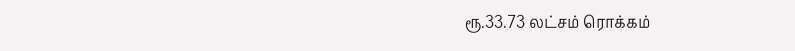ரூ.33.73 லட்சம் ரொக்கம்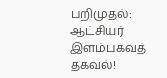பறிமுதல்: ஆட்சியர் இளம்பகவத் தகவல்!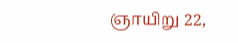ஞாயிறு 22,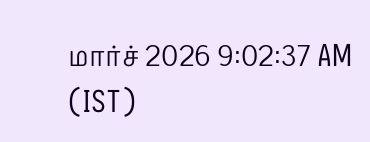மார்ச் 2026 9:02:37 AM (IST)